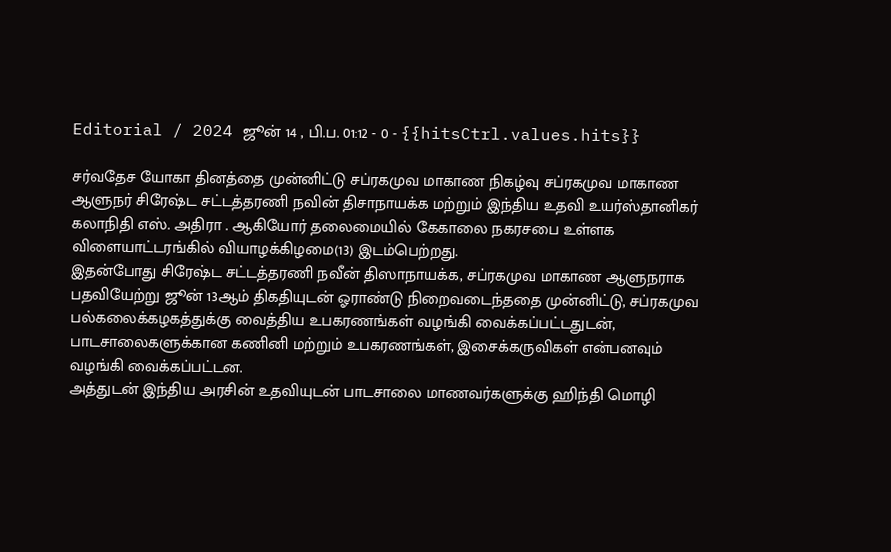Editorial / 2024 ஜூன் 14 , பி.ப. 01:12 - 0 - {{hitsCtrl.values.hits}}

சர்வதேச யோகா தினத்தை முன்னிட்டு சப்ரகமுவ மாகாண நிகழ்வு சப்ரகமுவ மாகாண ஆளுநர் சிரேஷ்ட சட்டத்தரணி நவின் திசாநாயக்க மற்றும் இந்திய உதவி உயர்ஸ்தானிகர் கலாநிதி எஸ். அதிரா . ஆகியோர் தலைமையில் கேகாலை நகரசபை உள்ளக விளையாட்டரங்கில் வியாழக்கிழமை(13) இடம்பெற்றது.
இதன்போது சிரேஷ்ட சட்டத்தரணி நவீன் திஸாநாயக்க, சப்ரகமுவ மாகாண ஆளுநராக பதவியேற்று ஜூன் 13ஆம் திகதியுடன் ஓராண்டு நிறைவடைந்ததை முன்னிட்டு, சப்ரகமுவ பல்கலைக்கழகத்துக்கு வைத்திய உபகரணங்கள் வழங்கி வைக்கப்பட்டதுடன், பாடசாலைகளுக்கான கணினி மற்றும் உபகரணங்கள், இசைக்கருவிகள் என்பனவும் வழங்கி வைக்கப்பட்டன.
அத்துடன் இந்திய அரசின் உதவியுடன் பாடசாலை மாணவர்களுக்கு ஹிந்தி மொழி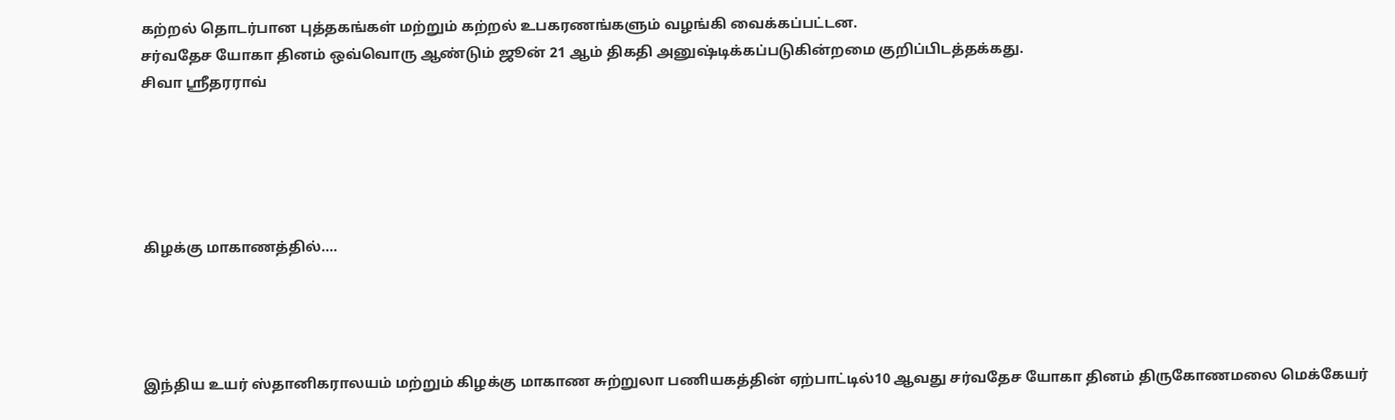கற்றல் தொடர்பான புத்தகங்கள் மற்றும் கற்றல் உபகரணங்களும் வழங்கி வைக்கப்பட்டன.
சர்வதேச யோகா தினம் ஒவ்வொரு ஆண்டும் ஜூன் 21 ஆம் திகதி அனுஷ்டிக்கப்படுகின்றமை குறிப்பிடத்தக்கது.
சிவா ஸ்ரீதரராவ்





கிழக்கு மாகாணத்தில்....




இந்திய உயர் ஸ்தானிகராலயம் மற்றும் கிழக்கு மாகாண சுற்றுலா பணியகத்தின் ஏற்பாட்டில்10 ஆவது சர்வதேச யோகா தினம் திருகோணமலை மெக்கேயர்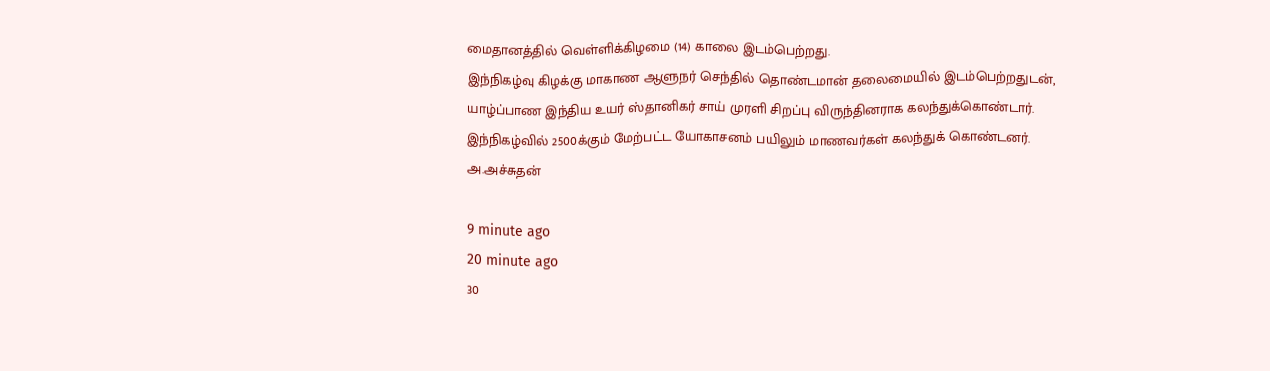மைதானத்தில் வெள்ளிக்கிழமை (14) காலை இடம்பெற்றது.
இந்நிகழ்வு கிழக்கு மாகாண ஆளுநர் செந்தில் தொண்டமான் தலைமையில் இடம்பெற்றதுடன், யாழ்ப்பாண இந்திய உயர் ஸ்தானிகர் சாய் முரளி சிறப்பு விருந்தினராக கலந்துக்கொண்டார்.
இந்நிகழ்வில் 2500க்கும் மேற்பட்ட யோகாசனம் பயிலும் மாணவர்கள் கலந்துக் கொண்டனர்.
அ.அச்சுதன்

9 minute ago
20 minute ago
30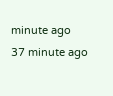minute ago
37 minute ago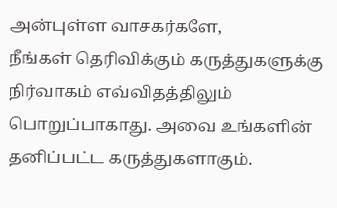அன்புள்ள வாசகர்களே,
நீங்கள் தெரிவிக்கும் கருத்துகளுக்கு நிர்வாகம் எவ்விதத்திலும் பொறுப்பாகாது. அவை உங்களின் தனிப்பட்ட கருத்துகளாகும்.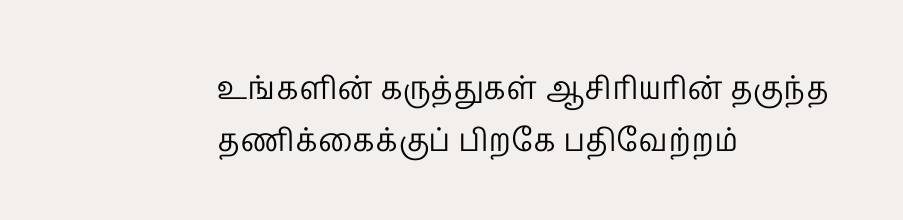உங்களின் கருத்துகள் ஆசிரியரின் தகுந்த தணிக்கைக்குப் பிறகே பதிவேற்றம்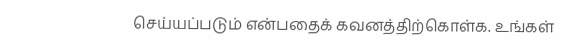செய்யப்படும் என்பதைக் கவனத்திற்கொள்க. உங்கள்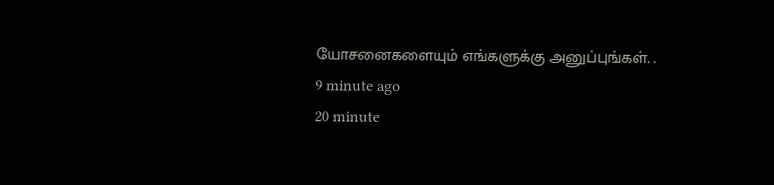யோசனைகளையும் எங்களுக்கு அனுப்புங்கள். .
9 minute ago
20 minute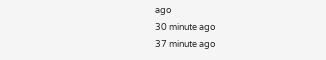ago
30 minute ago
37 minute ago